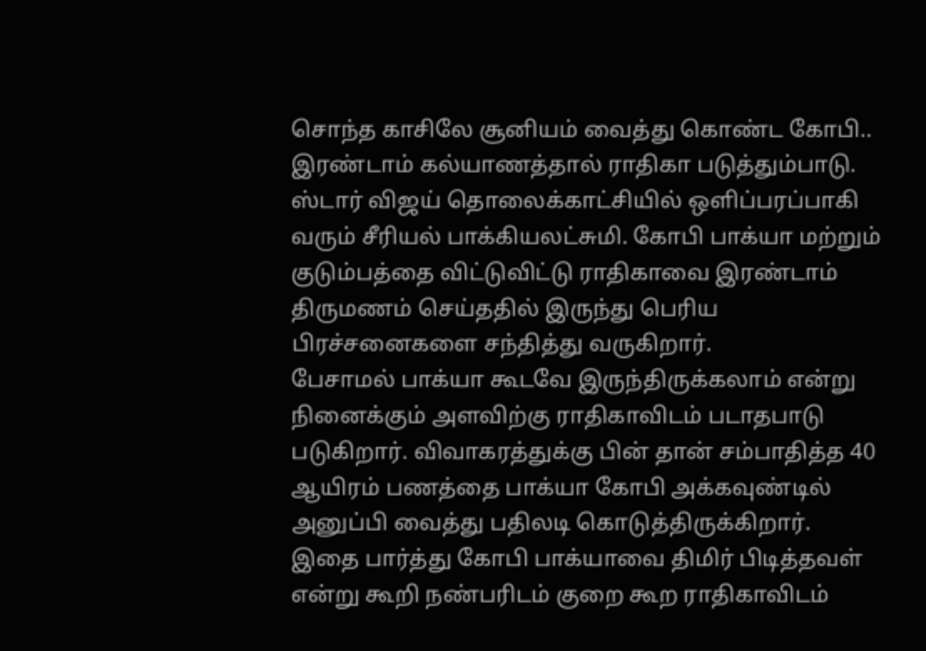சொந்த காசிலே சூனியம் வைத்து கொண்ட கோபி.. இரண்டாம் கல்யாணத்தால் ராதிகா படுத்தும்பாடு.
ஸ்டார் விஜய் தொலைக்காட்சியில் ஒளிப்பரப்பாகி வரும் சீரியல் பாக்கியலட்சுமி. கோபி பாக்யா மற்றும் குடும்பத்தை விட்டுவிட்டு ராதிகாவை இரண்டாம் திருமணம் செய்ததில் இருந்து பெரிய பிரச்சனைகளை சந்தித்து வருகிறார்.
பேசாமல் பாக்யா கூடவே இருந்திருக்கலாம் என்று நினைக்கும் அளவிற்கு ராதிகாவிடம் படாதபாடு படுகிறார். விவாகரத்துக்கு பின் தான் சம்பாதித்த 40 ஆயிரம் பணத்தை பாக்யா கோபி அக்கவுண்டில் அனுப்பி வைத்து பதிலடி கொடுத்திருக்கிறார்.
இதை பார்த்து கோபி பாக்யாவை திமிர் பிடித்தவள் என்று கூறி நண்பரிடம் குறை கூற ராதிகாவிடம்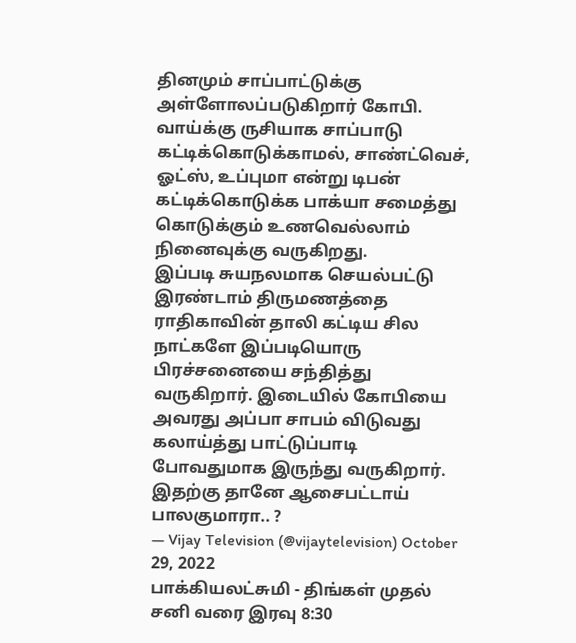தினமும் சாப்பாட்டுக்கு அள்ளோலப்படுகிறார் கோபி. வாய்க்கு ருசியாக சாப்பாடு கட்டிக்கொடுக்காமல், சாண்ட்வெச், ஓட்ஸ், உப்புமா என்று டிபன் கட்டிக்கொடுக்க பாக்யா சமைத்து கொடுக்கும் உணவெல்லாம் நினைவுக்கு வருகிறது.
இப்படி சுயநலமாக செயல்பட்டு இரண்டாம் திருமணத்தை ராதிகாவின் தாலி கட்டிய சில நாட்களே இப்படியொரு பிரச்சனையை சந்தித்து வருகிறார். இடையில் கோபியை அவரது அப்பா சாபம் விடுவது கலாய்த்து பாட்டுப்பாடி போவதுமாக இருந்து வருகிறார்.
இதற்கு தானே ஆசைபட்டாய் பாலகுமாரா.. ?
— Vijay Television (@vijaytelevision) October 29, 2022
பாக்கியலட்சுமி - திங்கள் முதல் சனி வரை இரவு 8:30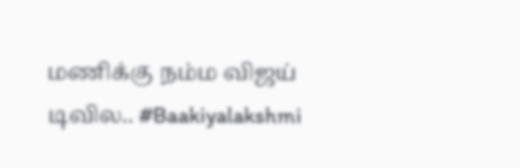மணிக்கு நம்ம விஜய் டிவில.. #Baakiyalakshmi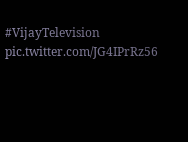#VijayTelevision pic.twitter.com/JG4IPrRz56